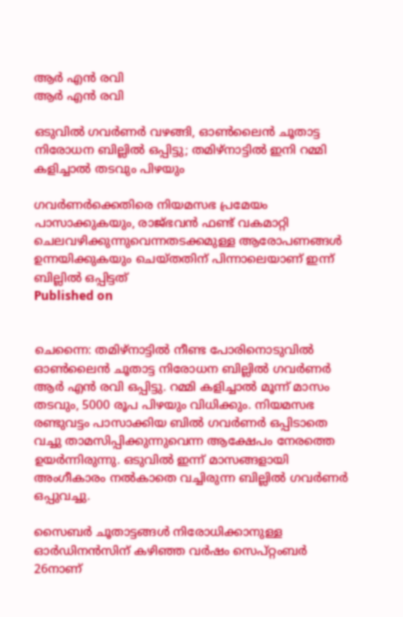ആർ എൻ രവി
ആർ എൻ രവി

ഒടുവിൽ ഗവർണർ വഴങ്ങി, ഓൺലൈൻ ചൂതാട്ട നിരോധന ബില്ലിൽ ഒപ്പിട്ടു; തമിഴ്നാട്ടിൽ ഇനി റമ്മി കളിച്ചാൽ തടവും പിഴയും

ഗവർണർക്കെതിരെ നിയമസഭ പ്രമേയം പാസാക്കുകയും, രാജ്ഭവൻ ഫണ്ട് വകമാറ്റി ചെലവഴിക്കുന്നുവെന്നതടക്കമുള്ള ആരോപണങ്ങൾ ഉന്നയിക്കുകയും ചെയ്തതിന് പിന്നാലെയാണ് ഇന്ന് ബില്ലിൽ ഒപ്പിട്ടത്
Published on


ചെന്നൈ: തമിഴ്നാട്ടിൽ നീണ്ട പോരിനൊടുവിൽ ഓൺലൈൻ ചൂതാട്ട നിരോധന ബില്ലിൽ ഗവർണർ ആർ എൻ രവി ഒപ്പിട്ടു. റമ്മി കളിച്ചാൽ മൂന്ന് മാസം തടവും, 5000 രൂപ പിഴയും വിധിക്കും. നിയമസഭ രണ്ടുവട്ടം പാസാക്കിയ ബിൽ ഗവർണർ ഒപ്പിടാതെ വച്ചു താമസിപ്പിക്കുന്നുവെന്ന ആക്ഷേപം നേരത്തെ ഉയർന്നിരുന്നു. ഒടുവിൽ ഇന്ന് മാസങ്ങളായി അംഗീകാരം നൽകാതെ വച്ചിരുന്ന ബില്ലിൽ ഗവർണർ ഒപ്പുവച്ചു.

സൈബർ ചൂതാട്ടങ്ങൾ നിരോധിക്കാനുള്ള ഓർഡിനൻസിന് കഴിഞ്ഞ വർഷം സെപ്റ്റംബർ 26നാണ്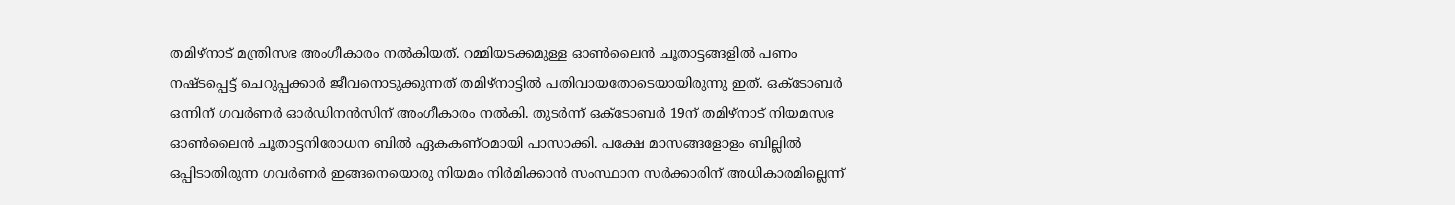തമിഴ്‌നാട് മന്ത്രിസഭ അംഗീകാരം നൽകിയത്. റമ്മിയടക്കമുള്ള ഓൺലൈൻ ചൂതാട്ടങ്ങളിൽ പണം നഷ്ടപ്പെട്ട് ചെറുപ്പക്കാർ ജീവനൊടുക്കുന്നത് തമിഴ്നാട്ടിൽ പതിവായതോടെയായിരുന്നു ഇത്. ഒക്‌ടോബർ ഒന്നിന് ഗവർണർ ഓർഡിനൻസിന് അംഗീകാരം നൽകി. തുടർന്ന് ഒക്‌ടോബർ 19ന് തമിഴ്‌നാട് നിയമസഭ ഓൺലൈൻ ചൂതാട്ടനിരോധന ബിൽ ഏകകണ്ഠമായി പാസാക്കി. പക്ഷേ മാസങ്ങളോളം ബില്ലിൽ ഒപ്പിടാതിരുന്ന ഗവർണർ ഇങ്ങനെയൊരു നിയമം നിർമിക്കാൻ സംസ്ഥാന സർക്കാരിന് അധികാരമില്ലെന്ന്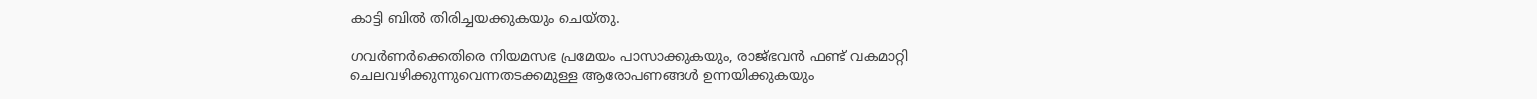കാട്ടി ബിൽ തിരിച്ചയക്കുകയും ചെയ്തു.

ഗവർണർക്കെതിരെ നിയമസഭ പ്രമേയം പാസാക്കുകയും, രാജ്ഭവൻ ഫണ്ട് വകമാറ്റി ചെലവഴിക്കുന്നുവെന്നതടക്കമുള്ള ആരോപണങ്ങൾ ഉന്നയിക്കുകയും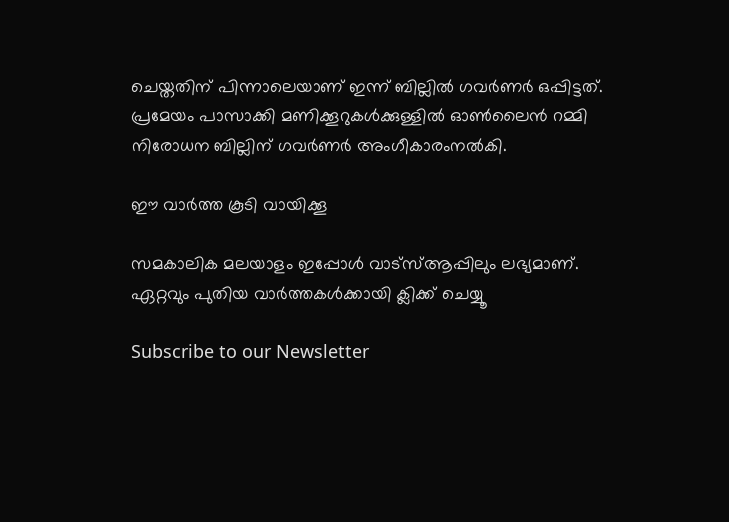ചെയ്തതിന് പിന്നാലെയാണ് ഇന്ന് ബില്ലിൽ ഗവർണർ ഒപ്പിട്ടത്. പ്രമേയം പാസാക്കി മണിക്കൂറുകൾക്കുള്ളിൽ ഓൺലൈൻ റമ്മി നിരോധന ബില്ലിന് ഗവർണർ അംഗീകാരംനൽകി.

ഈ വാര്‍ത്ത കൂടി വായിക്കൂ

സമകാലിക മലയാളം ഇപ്പോള്‍ വാട്‌സ്ആപ്പിലും ലഭ്യമാണ്. ഏറ്റവും പുതിയ വാര്‍ത്തകള്‍ക്കായി ക്ലിക്ക് ചെയ്യൂ

Subscribe to our Newsletter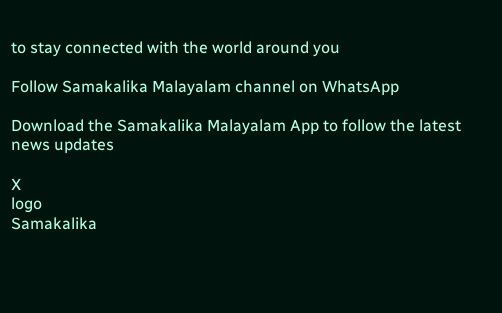to stay connected with the world around you

Follow Samakalika Malayalam channel on WhatsApp

Download the Samakalika Malayalam App to follow the latest news updates

X
logo
Samakalika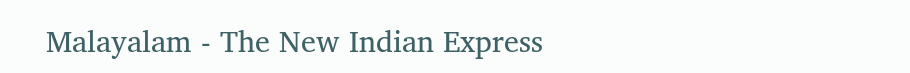Malayalam - The New Indian Express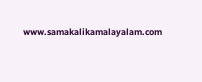www.samakalikamalayalam.com